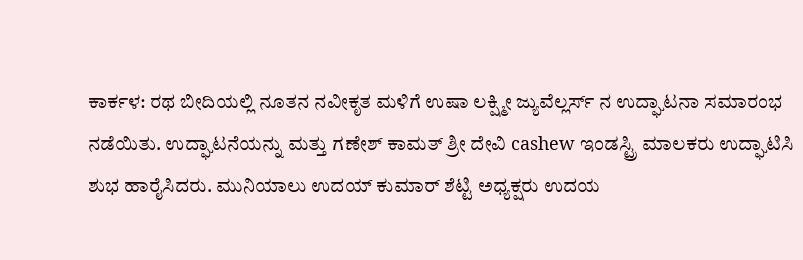ಕಾರ್ಕಳ: ರಥ ಬೀದಿಯಲ್ಲಿ ನೂತನ ನವೀಕೃತ ಮಳಿಗೆ ಉಷಾ ಲಕ್ಷ್ಮೀ ಜ್ಯುವೆಲ್ಲರ್ಸ್ ನ ಉದ್ಘಾಟನಾ ಸಮಾರಂಭ ನಡೆಯಿತು. ಉದ್ಘಾಟನೆಯನ್ನು ಮತ್ತು ಗಣೇಶ್ ಕಾಮತ್ ಶ್ರೀ ದೇವಿ cashew ಇಂಡಸ್ಟ್ರಿ ಮಾಲಕರು ಉದ್ಘಾಟಿಸಿ ಶುಭ ಹಾರೈಸಿದರು. ಮುನಿಯಾಲು ಉದಯ್ ಕುಮಾರ್ ಶೆಟ್ಟಿ ಅಧ್ಯಕ್ಷರು ಉದಯ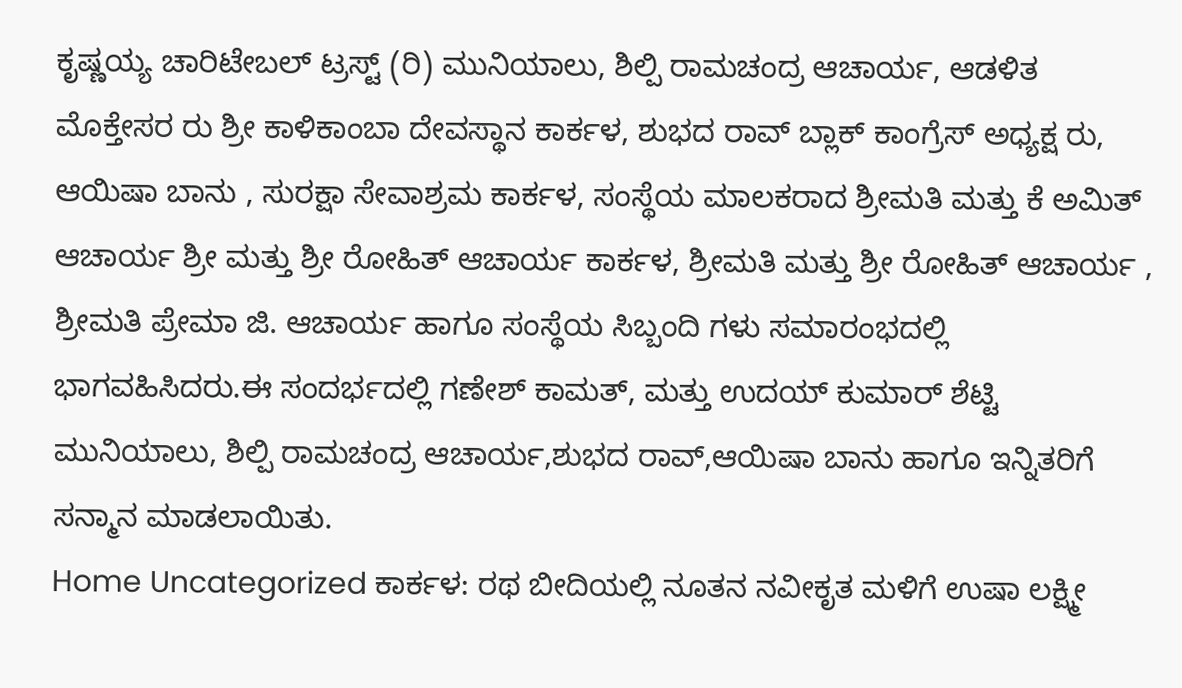ಕೃಷ್ಣಯ್ಯ ಚಾರಿಟೇಬಲ್ ಟ್ರಸ್ಟ್ (ರಿ) ಮುನಿಯಾಲು, ಶಿಲ್ಪಿ ರಾಮಚಂದ್ರ ಆಚಾರ್ಯ, ಆಡಳಿತ ಮೊಕ್ತೇಸರ ರು ಶ್ರೀ ಕಾಳಿಕಾಂಬಾ ದೇವಸ್ಥಾನ ಕಾರ್ಕಳ, ಶುಭದ ರಾವ್ ಬ್ಲಾಕ್ ಕಾಂಗ್ರೆಸ್ ಅಧ್ಯಕ್ಷ ರು, ಆಯಿಷಾ ಬಾನು , ಸುರಕ್ಷಾ ಸೇವಾಶ್ರಮ ಕಾರ್ಕಳ, ಸಂಸ್ಥೆಯ ಮಾಲಕರಾದ ಶ್ರೀಮತಿ ಮತ್ತು ಕೆ ಅಮಿತ್ ಆಚಾರ್ಯ ಶ್ರೀ ಮತ್ತು ಶ್ರೀ ರೋಹಿತ್ ಆಚಾರ್ಯ ಕಾರ್ಕಳ, ಶ್ರೀಮತಿ ಮತ್ತು ಶ್ರೀ ರೋಹಿತ್ ಆಚಾರ್ಯ , ಶ್ರೀಮತಿ ಪ್ರೇಮಾ ಜಿ. ಆಚಾರ್ಯ ಹಾಗೂ ಸಂಸ್ಥೆಯ ಸಿಬ್ಬಂದಿ ಗಳು ಸಮಾರಂಭದಲ್ಲಿ ಭಾಗವಹಿಸಿದರು.ಈ ಸಂದರ್ಭದಲ್ಲಿ ಗಣೇಶ್ ಕಾಮತ್, ಮತ್ತು ಉದಯ್ ಕುಮಾರ್ ಶೆಟ್ಟಿ ಮುನಿಯಾಲು, ಶಿಲ್ಪಿ ರಾಮಚಂದ್ರ ಆಚಾರ್ಯ,ಶುಭದ ರಾವ್,ಆಯಿಷಾ ಬಾನು ಹಾಗೂ ಇನ್ನಿತರಿಗೆ ಸನ್ಮಾನ ಮಾಡಲಾಯಿತು.
Home Uncategorized ಕಾರ್ಕಳ: ರಥ ಬೀದಿಯಲ್ಲಿ ನೂತನ ನವೀಕೃತ ಮಳಿಗೆ ಉಷಾ ಲಕ್ಷ್ಮೀ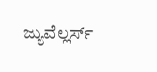ಜ್ಯುವೆಲ್ಲರ್ಸ್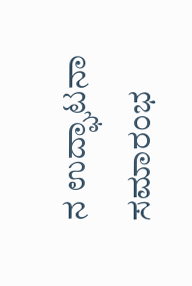ನ ಉದ್ಘಾಟನಾ ಸಮಾರಂಭ